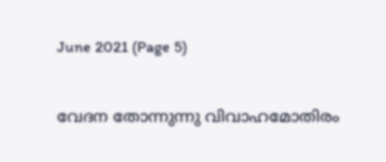June 2021 (Page 5)

വേദന തോന്നുന്നു വിവാഹമോതിരം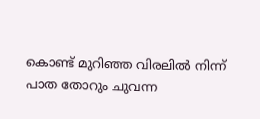കൊണ്ട് മുറിഞ്ഞ വിരലിൽ നിന്ന് പാത തോറും ചുവന്ന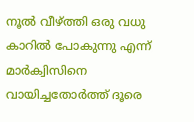നൂൽ വീഴ്ത്തി ഒരു വധു കാറിൽ പോകുന്നു എന്ന് മാർക്വിസിനെ വായിച്ചതോർത്ത് ദൂരെ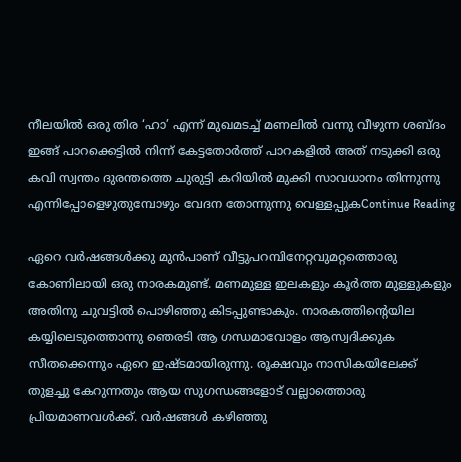നീലയിൽ ഒരു തിര ‘ഹാ’ എന്ന് മുഖമടച്ച് മണലിൽ വന്നു വീഴുന്ന ശബ്ദം ഇങ്ങ് പാറക്കെട്ടിൽ നിന്ന് കേട്ടതോർത്ത് പാറകളിൽ അത് നടുക്കി ഒരു കവി സ്വന്തം ദുരന്തത്തെ ചുരുട്ടി കറിയിൽ മുക്കി സാവധാനം തിന്നുന്നു എന്നിപ്പോളെഴുതുമ്പോഴും വേദന തോന്നുന്നു വെള്ളപ്പുകContinue Reading

ഏറെ വർഷങ്ങൾക്കു മുൻപാണ് വീട്ടുപറമ്പിനേറ്റവുമറ്റത്തൊരു കോണിലായി ഒരു നാരകമുണ്ട്. മണമുള്ള ഇലകളും കൂർത്ത മുള്ളുകളും അതിനു ചുവട്ടിൽ പൊഴിഞ്ഞു കിടപ്പുണ്ടാകും. നാരകത്തിന്റെയില കയ്യിലെടുത്തൊന്നു ഞെരടി ആ ഗന്ധമാവോളം ആസ്വദിക്കുക സീതക്കെന്നും ഏറെ ഇഷ്ടമായിരുന്നു. രൂക്ഷവും നാസികയിലേക്ക് തുളച്ചു കേറുന്നതും ആയ സുഗന്ധങ്ങളോട് വല്ലാത്തൊരു പ്രിയമാണവൾക്ക്. വർഷങ്ങൾ കഴിഞ്ഞു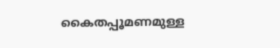കൈതപ്പൂമണമുള്ള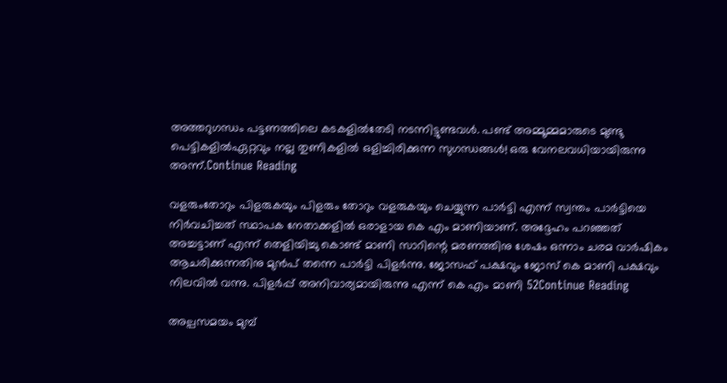അത്തറുഗന്ധം പട്ടണത്തിലെ കടകളിൽതേടി നടന്നിട്ടുണ്ടവൾ. പണ്ട് അമ്മൂമ്മമാരുടെ മുണ്ടു പെട്ടികളിൽഏറ്റവും നല്ല തുണികളിൽ ഒളിച്ചിരിക്കുന്ന സുഗന്ധങ്ങൾ! ഒരു വേനലവധിയായിരുന്നു അന്ന്.Continue Reading

വളരുംതോറും പിളരുകയും പിളരും തോറും വളരുകയും ചെയ്യുന്ന പാർട്ടി എന്ന് സ്വന്തം പാർട്ടിയെ നിർവചിച്ചത് സ്ഥാപക നേതാക്കളിൽ ഒരാളായ കെ എം മാണിയാണ്. അദ്ദേഹം പറഞ്ഞത് അച്ചട്ടാണ് എന്ന് തെളിയിച്ചു കൊണ്ട് മാണി സാറിന്റെ മരണത്തിനു ശേഷം ഒന്നാം ചരമ വാർഷികം ആചരിക്കുന്നതിനു മുൻപ് തന്നെ പാർട്ടി പിളർന്നു. ജോസഫ് പക്ഷവും ജോസ് കെ മാണി പക്ഷവും നിലവിൽ വന്നു. പിളർപ്പ്‌ അനിവാര്യമായിരുന്നു എന്ന് കെ എം മാണി 52Continue Reading

അല്പസമയം മുമ്പ്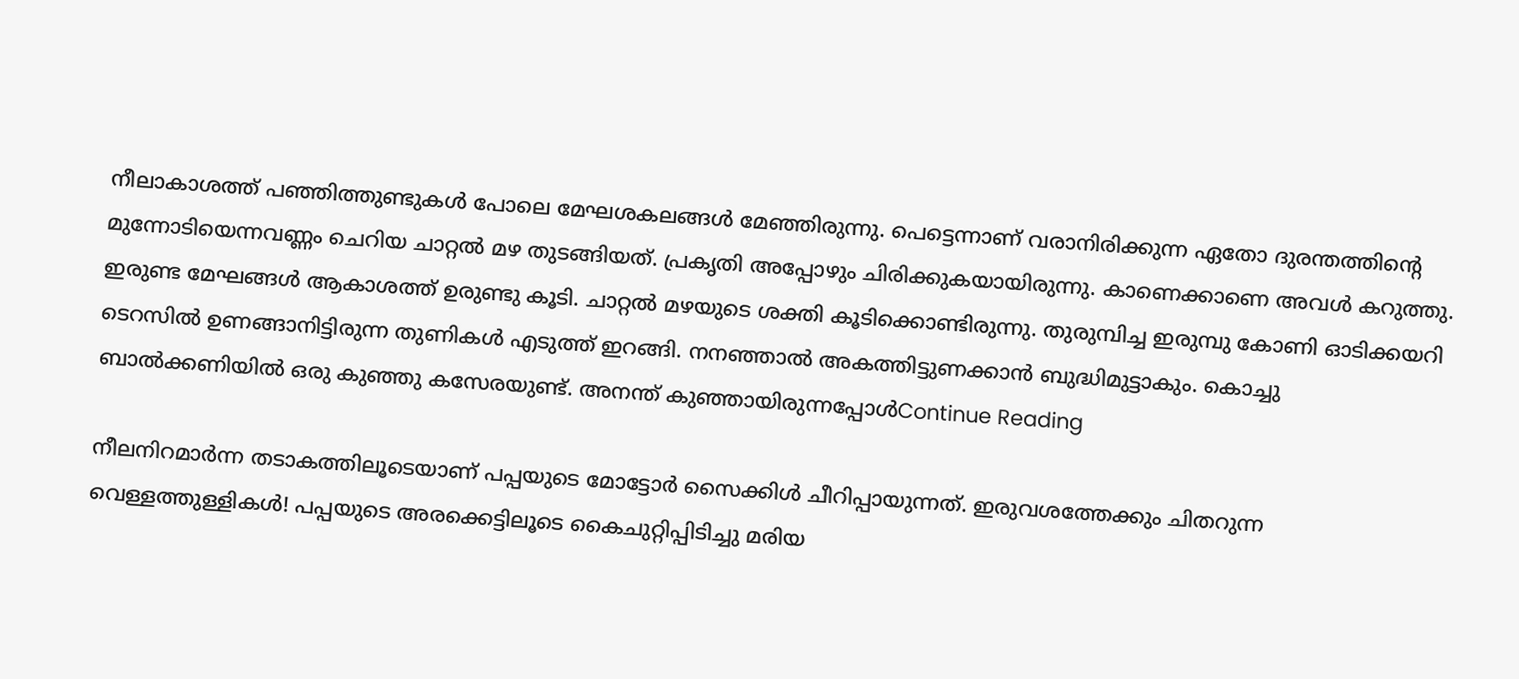നീലാകാശത്ത് പഞ്ഞിത്തുണ്ടുകൾ പോലെ മേഘശകലങ്ങൾ മേഞ്ഞിരുന്നു. പെട്ടെന്നാണ് വരാനിരിക്കുന്ന ഏതോ ദുരന്തത്തിന്റെ മുന്നോടിയെന്നവണ്ണം ചെറിയ ചാറ്റൽ മഴ തുടങ്ങിയത്. പ്രകൃതി അപ്പോഴും ചിരിക്കുകയായിരുന്നു. കാണെക്കാണെ അവൾ കറുത്തു. ഇരുണ്ട മേഘങ്ങൾ ആകാശത്ത് ഉരുണ്ടു കൂടി. ചാറ്റൽ മഴയുടെ ശക്തി കൂടിക്കൊണ്ടിരുന്നു. തുരുമ്പിച്ച ഇരുമ്പു കോണി ഓടിക്കയറി ടെറസിൽ ഉണങ്ങാനിട്ടിരുന്ന തുണികൾ എടുത്ത് ഇറങ്ങി. നനഞ്ഞാൽ അകത്തിട്ടുണക്കാൻ ബുദ്ധിമുട്ടാകും. കൊച്ചു ബാൽക്കണിയിൽ ഒരു കുഞ്ഞു കസേരയുണ്ട്. അനന്ത് കുഞ്ഞായിരുന്നപ്പോൾContinue Reading

നീലനിറമാർന്ന തടാകത്തിലൂടെയാണ് പപ്പയുടെ മോട്ടോർ സൈക്കിൾ ചീറിപ്പായുന്നത്‌. ഇരുവശത്തേക്കും ചിതറുന്ന വെള്ളത്തുള്ളികൾ! പപ്പയുടെ അരക്കെട്ടിലൂടെ കൈചുറ്റിപ്പിടിച്ചു മരിയ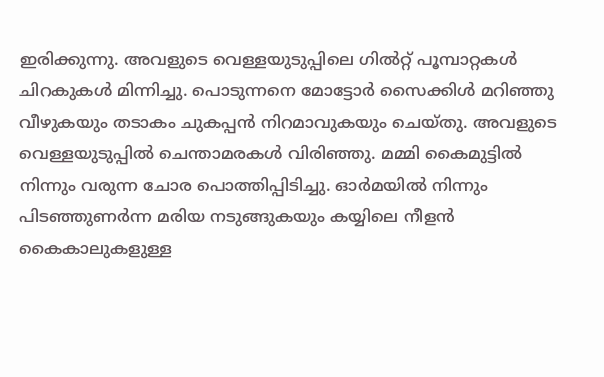ഇരിക്കുന്നു. അവളുടെ വെള്ളയുടുപ്പിലെ ഗിൽറ്റ് പൂമ്പാറ്റകൾ ചിറകുകൾ മിന്നിച്ചു. പൊടുന്നനെ മോട്ടോർ സൈക്കിൾ മറിഞ്ഞു വീഴുകയും തടാകം ചുകപ്പൻ നിറമാവുകയും ചെയ്തു. അവളുടെ വെള്ളയുടുപ്പിൽ ചെന്താമരകൾ വിരിഞ്ഞു. മമ്മി കൈമുട്ടിൽ നിന്നും വരുന്ന ചോര പൊത്തിപ്പിടിച്ചു. ഓർമയിൽ നിന്നും പിടഞ്ഞുണർന്ന മരിയ നടുങ്ങുകയും കയ്യിലെ നീളൻ കൈകാലുകളുള്ള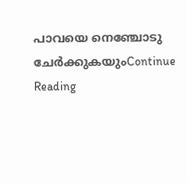പാവയെ നെഞ്ചോടു ചേർക്കുകയുംContinue Reading